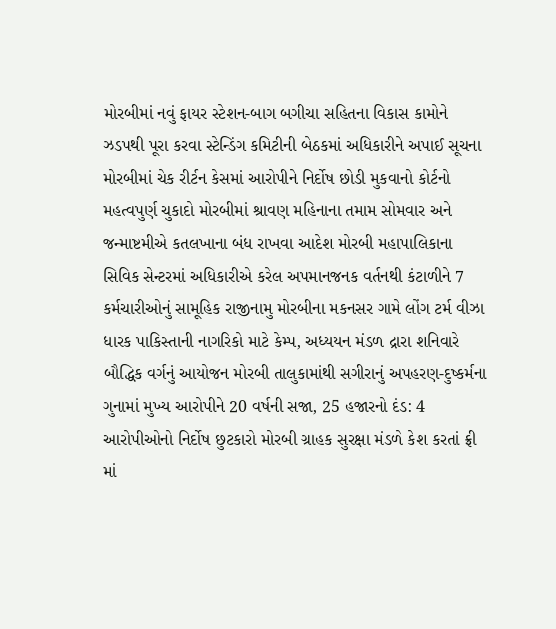મોરબીમાં નવું ફાયર સ્ટેશન-બાગ બગીચા સહિતના વિકાસ કામોને ઝડપથી પૂરા કરવા સ્ટેન્ડિંગ કમિટીની બેઠકમાં અધિકારીને અપાઈ સૂચના મોરબીમાં ચેક રીર્ટન કેસમાં આરોપીને નિર્દોષ છોડી મુકવાનો કોર્ટનો મહત્વપુર્ણ ચુકાદો મોરબીમાં શ્રાવણ મહિનાના તમામ સોમવાર અને જન્માષ્ટમીએ કતલખાના બંધ રાખવા આદેશ મોરબી મહાપાલિકાના સિવિક સેન્ટરમાં અધિકારીએ કરેલ અપમાનજનક વર્તનથી કંટાળીને 7 કર્મચારીઓનું સામૂહિક રાજીનામુ મોરબીના મકનસર ગામે લોંગ ટર્મ વીઝા ધારક પાકિસ્તાની નાગરિકો માટે કેમ્પ, અધ્યયન મંડળ દ્રારા શનિવારે બૌદ્ધિક વર્ગનું આયોજન મોરબી તાલુકામાંથી સગીરાનું અપહરણ-દુષ્કર્મના ગુનામાં મુખ્ય આરોપીને 20 વર્ષની સજા, 25 હજારનો દંડ: 4 આરોપીઓનો નિર્દોષ છુટકારો મોરબી ગ્રાહક સુરક્ષા મંડળે કેશ કરતાં ફ્રી માં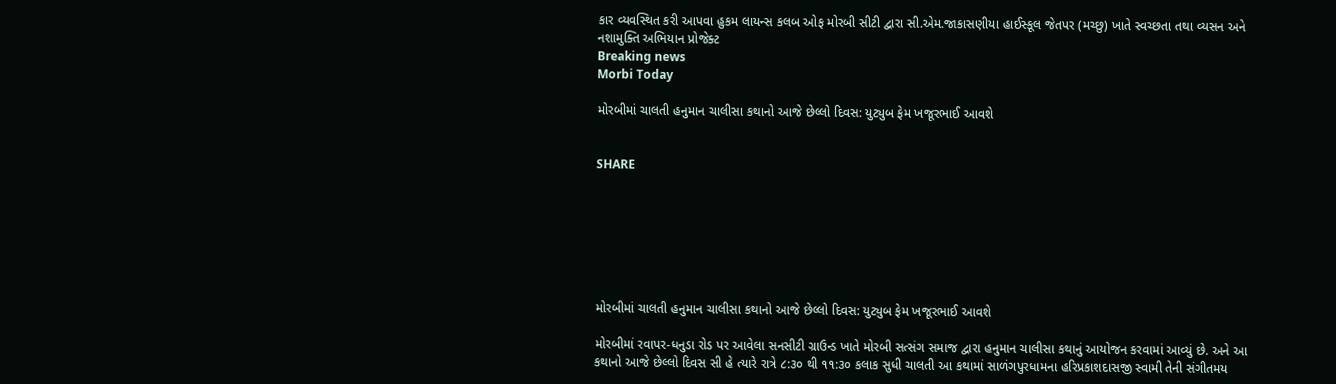કાર વ્યવસ્થિત કરી આપવા હુકમ લાયન્સ કલબ ઓફ મોરબી સીટી દ્વારા સી.એમ.જાકાસણીયા હાઈસ્કૂલ જેતપર (મચ્છુ) ખાતે સ્વચ્છતા તથા વ્યસન અને નશામુક્તિ અભિયાન પ્રોજેક્ટ
Breaking news
Morbi Today

મોરબીમાં ચાલતી હનુમાન ચાલીસા કથાનો આજે છેલ્લો દિવસ: યુટ્યુબ ફેમ ખજૂરભાઈ આવશે


SHARE







મોરબીમાં ચાલતી હનુમાન ચાલીસા કથાનો આજે છેલ્લો દિવસ: યુટ્યુબ ફેમ ખજૂરભાઈ આવશે

મોરબીમાં રવાપર-ધનુડા રોડ પર આવેલા સનસીટી ગ્રાઉન્ડ ખાતે મોરબી સત્સંગ સમાજ દ્વારા હનુમાન ચાલીસા કથાનું આયોજન કરવામાં આવ્યું છે. અને આ કથાનો આજે છેલ્લો દિવસ સી હે ત્યારે રાત્રે ૮:૩૦ થી ૧૧:૩૦ કલાક સુધી ચાલતી આ કથામાં સાળંગપુરધામના હરિપ્રકાશદાસજી સ્વામી તેની સંગીતમય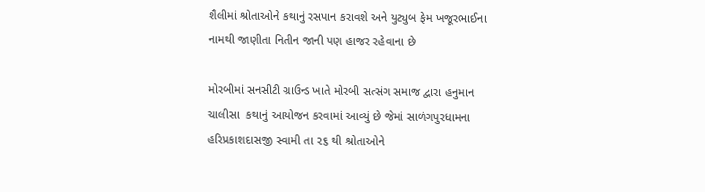શૈલીમાં શ્રોતાઓને કથાનું રસપાન કરાવશે અને યુટ્યુબ ફેમ ખજૂરભાઈના નામથી જાણીતા નિતીન જાની પણ હાજર રહેવાના છે

મોરબીમાં સનસીટી ગ્રાઉન્ડ ખાતે મોરબી સત્સંગ સમાજ દ્વારા હનુમાન ચાલીસા  કથાનું આયોજન કરવામાં આવ્યું છે જેમાં સાળંગપુરધામના હરિપ્રકાશદાસજી સ્વામી તા ૨૬ થી શ્રોતાઓને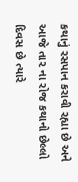કથાનું રસપાન કરાવી રહ્યા છે અને આજે તા૨ ના રોજ કથાનો છેલ્લો દિવસ છે ત્યારે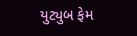યુટ્યુબ ફેમ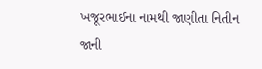ખજૂરભાઈના નામથી જાણીતા નિતીન જાની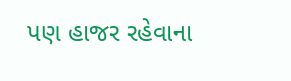પણ હાજર રહેવાના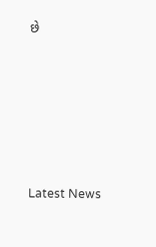છે






Latest News